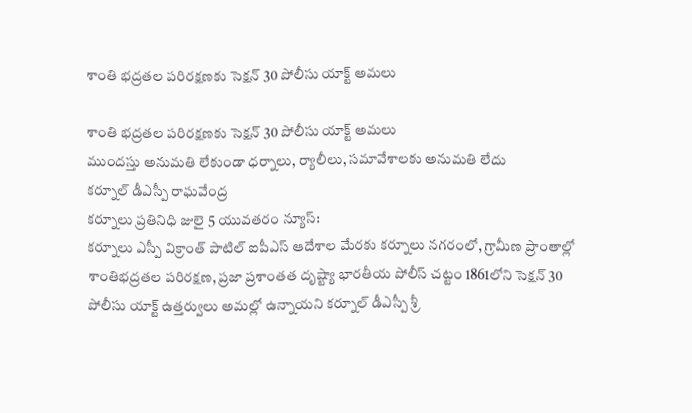శాంతి భద్రతల పరిరక్షణకు సెక్షన్ 30 పోలీసు యాక్ట్ అమలు

శాంతి భద్రతల పరిరక్షణకు సెక్షన్ 30 పోలీసు యాక్ట్ అమలు
ముందస్తు అనుమతి లేకుండా ధర్నాలు, ర్యాలీలు, సమావేశాలకు అనుమతి లేదు
కర్నూల్ డీఎస్పీ రాఘవేంద్ర
కర్నూలు ప్రతినిధి జులై 5 యువతరం న్యూస్:
కర్నూలు ఎస్పీ విక్రాంత్ పాటిల్ ఐపీఎస్ ఆదేశాల మేరకు కర్నూలు నగరంలో, గ్రామీణ ప్రాంతాల్లో శాంతిభద్రతల పరిరక్షణ, ప్రజా ప్రశాంతత దృష్ట్యా భారతీయ పోలీస్ చట్టం 1861లోని సెక్షన్ 30 పోలీసు యాక్ట్ ఉత్తర్వులు అమల్లో ఉన్నాయని కర్నూల్ డీఎస్పీ శ్రీ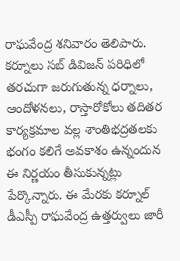రాఘవేంద్ర శనివారం తెలిపారు. కర్నూలు సబ్ డివిజన్ పరిధిలో తరచుగా జరుగుతున్న ధర్నాలు, ఆందోళనలు, రాస్తారోకోలు తదితర కార్యక్రమాల వల్ల శాంతిభద్రతలకు భంగం కలిగే అవకాశం ఉన్నందున ఈ నిర్ణయం తీసుకున్నట్లు పేర్కొన్నారు. ఈ మేరకు కర్నూల్ డీఎస్పీ రాఘవేంద్ర ఉత్తర్వులు జారీ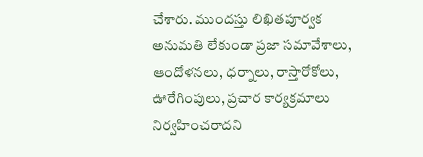చేశారు. ముందస్తు లిఖితపూర్వక అనుమతి లేకుండా ప్రజా సమావేశాలు, ఆందోళనలు, ధర్నాలు, రాస్తారోకోలు, ఊరేగింపులు, ప్రచార కార్యక్రమాలు నిర్వహించరాదని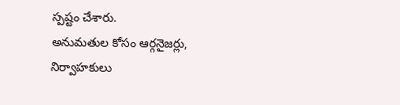స్పష్టం చేశారు.
అనుమతుల కోసం ఆర్గనైజర్లు, నిర్వాహకులు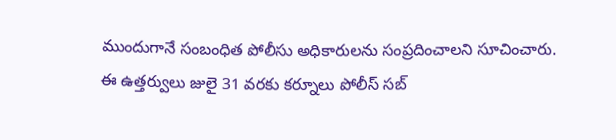ముందుగానే సంబంధిత పోలీసు అధికారులను సంప్రదించాలని సూచించారు.
ఈ ఉత్తర్వులు జులై 31 వరకు కర్నూలు పోలీస్ సబ్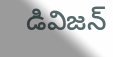డివిజన్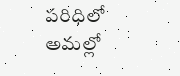పరిధిలో అమల్లో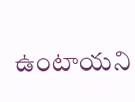ఉంటాయని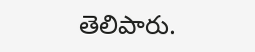తెలిపారు.